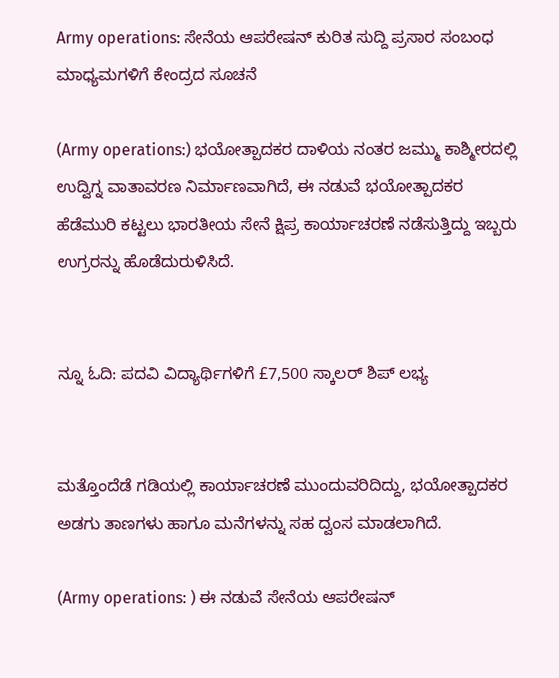Army operations: ಸೇನೆಯ ಆಪರೇಷನ್ ಕುರಿತ ಸುದ್ದಿ ಪ್ರಸಾರ ಸಂಬಂಧ ಮಾಧ್ಯಮಗಳಿಗೆ ಕೇಂದ್ರದ ಸೂಚನೆ

(Army operations:) ಭಯೋತ್ಪಾದಕರ ದಾಳಿಯ ನಂತರ ಜಮ್ಮು ಕಾಶ್ಮೀರದಲ್ಲಿ ಉದ್ವಿಗ್ನ ವಾತಾವರಣ ನಿರ್ಮಾಣವಾಗಿದೆ, ಈ ನಡುವೆ ಭಯೋತ್ಪಾದಕರ ಹೆಡೆಮುರಿ ಕಟ್ಟಲು ಭಾರತೀಯ ಸೇನೆ ಕ್ಷಿಪ್ರ ಕಾರ್ಯಾಚರಣೆ ನಡೆಸುತ್ತಿದ್ದು ಇಬ್ಬರು ಉಗ್ರರನ್ನು ಹೊಡೆದುರುಳಿಸಿದೆ.


ನ್ನೂ ಓದಿ: ಪದವಿ ವಿದ್ಯಾರ್ಥಿಗಳಿಗೆ £7,500 ಸ್ಕಾಲರ್‌ ಶಿಪ್‌ ಲಭ್ಯ


ಮತ್ತೊಂದೆಡೆ ಗಡಿಯಲ್ಲಿ ಕಾರ್ಯಾಚರಣೆ ಮುಂದುವರಿದಿದ್ದು, ಭಯೋತ್ಪಾದಕರ ಅಡಗು ತಾಣಗಳು ಹಾಗೂ ಮನೆಗಳನ್ನು ಸಹ ದ್ವಂಸ ಮಾಡಲಾಗಿದೆ.

(Army operations: ) ಈ ನಡುವೆ ಸೇನೆಯ ಆಪರೇಷನ್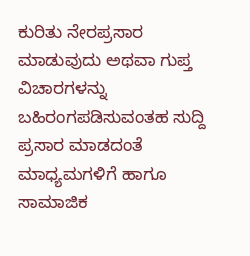ಕುರಿತು ನೇರಪ್ರಸಾರ ಮಾಡುವುದು ಅಥವಾ ಗುಪ್ತ ವಿಚಾರಗಳನ್ನು ಬಹಿರಂಗಪಡಿಸುವಂತಹ ಸುದ್ದಿ ಪ್ರಸಾರ ಮಾಡದಂತೆ ಮಾಧ್ಯಮಗಳಿಗೆ ಹಾಗೂ ಸಾಮಾಜಿಕ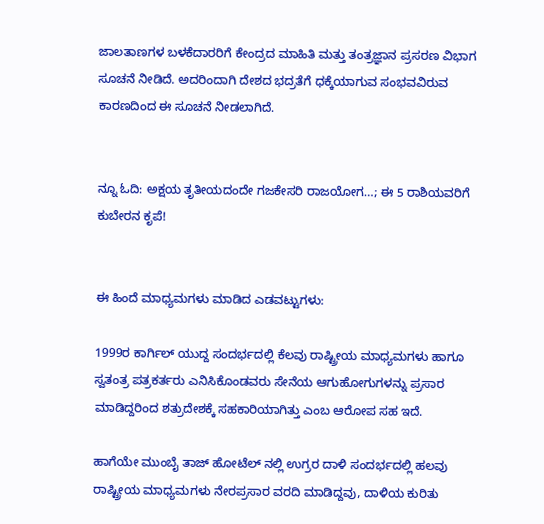ಜಾಲತಾಣಗಳ ಬಳಕೆದಾರರಿಗೆ ಕೇಂದ್ರದ ಮಾಹಿತಿ ಮತ್ತು ತಂತ್ರಜ್ಞಾನ ಪ್ರಸರಣ ವಿಭಾಗ ಸೂಚನೆ ನೀಡಿದೆ. ಅದರಿಂದಾಗಿ ದೇಶದ ಭದ್ರತೆಗೆ ಧಕ್ಕೆಯಾಗುವ ಸಂಭವವಿರುವ ಕಾರಣದಿಂದ ಈ ಸೂಚನೆ ನೀಡಲಾಗಿದೆ.


ನ್ನೂ ಓದಿ: ಅಕ್ಷಯ ತೃತೀಯದಂದೇ ಗಜಕೇಸರಿ ರಾಜಯೋಗ…; ಈ 5 ರಾಶಿಯವರಿಗೆ ಕುಬೇರನ ಕೃಪೆ!


ಈ ಹಿಂದೆ ಮಾಧ್ಯಮಗಳು ಮಾಡಿದ ಎಡವಟ್ಟುಗಳು:

1999ರ ಕಾರ್ಗಿಲ್ ಯುದ್ದ ಸಂದರ್ಭದಲ್ಲಿ ಕೆಲವು ರಾಷ್ಟ್ರೀಯ ಮಾಧ್ಯಮಗಳು ಹಾಗೂ ಸ್ವತಂತ್ರ ಪತ್ರಕರ್ತರು ಎನಿಸಿಕೊಂಡವರು ಸೇನೆಯ ಆಗುಹೋಗುಗಳನ್ನು ಪ್ರಸಾರ ಮಾಡಿದ್ದರಿಂದ ಶತ್ರುದೇಶಕ್ಕೆ ಸಹಕಾರಿಯಾಗಿತ್ತು ಎಂಬ ಆರೋಪ ಸಹ ಇದೆ.

ಹಾಗೆಯೇ ಮುಂಬೈ ತಾಜ್ ಹೋಟೆಲ್ ನಲ್ಲಿ ಉಗ್ರರ ದಾಳಿ ಸಂದರ್ಭದಲ್ಲಿ ಹಲವು ರಾಷ್ಟ್ರೀಯ ಮಾಧ್ಯಮಗಳು ನೇರಪ್ರಸಾರ ವರದಿ ಮಾಡಿದ್ದವು, ದಾಳಿಯ ಕುರಿತು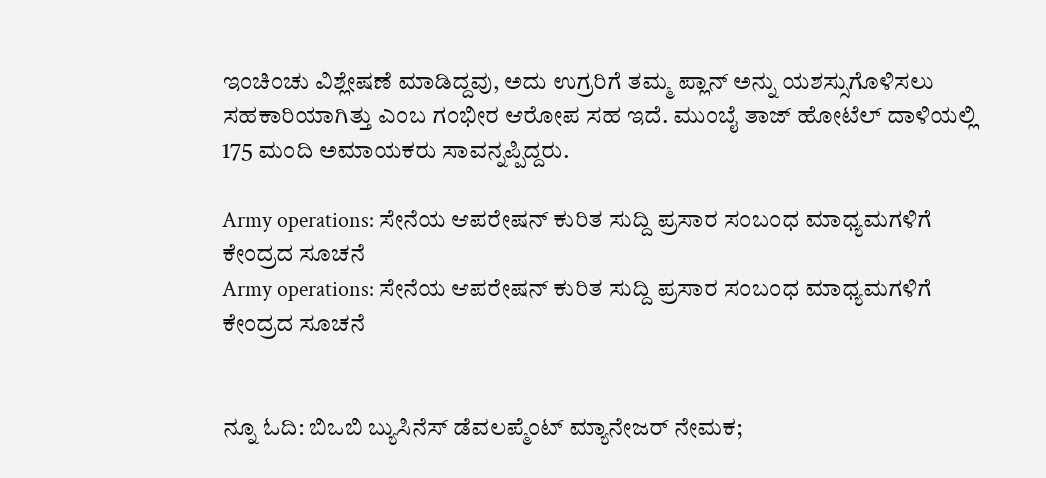ಇಂಚಿಂಚು ವಿಶ್ಲೇಷಣೆ ಮಾಡಿದ್ದವು, ಅದು ಉಗ್ರರಿಗೆ ತಮ್ಮ ಪ್ಲಾನ್ ಅನ್ನು ಯಶಸ್ಸುಗೊಳಿಸಲು ಸಹಕಾರಿಯಾಗಿತ್ತು ಎಂಬ ಗಂಭೀರ ಆರೋಪ ಸಹ ಇದೆ. ಮುಂಬೈ ತಾಜ್ ಹೋಟೆಲ್ ದಾಳಿಯಲ್ಲಿ 175 ಮಂದಿ ಅಮಾಯಕರು ಸಾವನ್ನಪ್ಪಿದ್ದರು.

Army operations: ಸೇನೆಯ ಆಪರೇಷನ್ ಕುರಿತ ಸುದ್ದಿ ಪ್ರಸಾರ ಸಂಬಂಧ ಮಾಧ್ಯಮಗಳಿಗೆ ಕೇಂದ್ರದ ಸೂಚನೆ
Army operations: ಸೇನೆಯ ಆಪರೇಷನ್ ಕುರಿತ ಸುದ್ದಿ ಪ್ರಸಾರ ಸಂಬಂಧ ಮಾಧ್ಯಮಗಳಿಗೆ ಕೇಂದ್ರದ ಸೂಚನೆ


ನ್ನೂ ಓದಿ: ಬಿಒಬಿ ಬ್ಯುಸಿನೆಸ್‌ ಡೆವಲಪ್ಮೆಂಟ್ ಮ್ಯಾನೇಜರ್‌ ನೇಮಕ;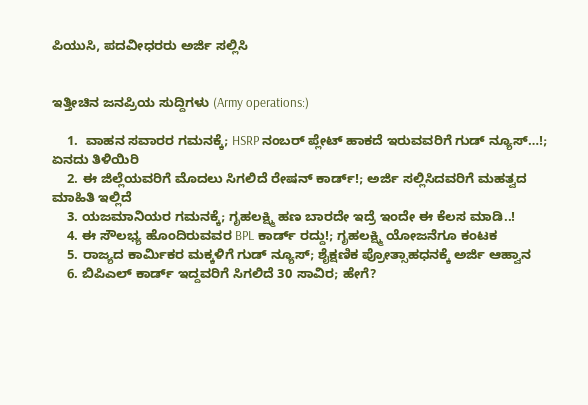ಪಿಯುಸಿ, ಪದವೀಧರರು ಅರ್ಜಿ ಸಲ್ಲಿಸಿ


ಇತ್ತೀಚಿನ ಜನಪ್ರಿಯ ಸುದ್ದಿಗಳು (Army operations:)

    1.  ವಾಹನ ಸವಾರರ ಗಮನಕ್ಕೆ; HSRP ನಂಬರ್ ಪ್ಲೇಟ್ ಹಾಕದೆ ಇರುವವರಿಗೆ ಗುಡ್ ನ್ಯೂಸ್…!; ಏನದು ತಿಳಿಯಿರಿ
    2. ಈ ಜಿಲ್ಲೆಯವರಿಗೆ ಮೊದಲು ಸಿಗಲಿದೆ ರೇಷನ್ ಕಾರ್ಡ್!; ಅರ್ಜಿ ಸಲ್ಲಿಸಿದವರಿಗೆ ಮಹತ್ವದ ಮಾಹಿತಿ ಇಲ್ಲಿದೆ
    3. ಯಜಮಾನಿಯರ ಗಮನಕ್ಕೆ; ಗೃಹಲಕ್ಷ್ಮಿ ಹಣ ಬಾರದೇ ಇದ್ರೆ ಇಂದೇ ಈ ಕೆಲಸ ಮಾಡಿ..!
    4. ಈ ಸೌಲಭ್ಯ ಹೊಂದಿರುವವರ BPL ಕಾರ್ಡ್ ರದ್ದು!; ಗೃಹಲಕ್ಷ್ಮಿ ಯೋಜನೆಗೂ ಕಂಟಕ
    5. ರಾಜ್ಯದ ಕಾರ್ಮಿಕರ ಮಕ್ಕಳಿಗೆ ಗುಡ್‌ ನ್ಯೂಸ್‌; ಶೈಕ್ಷಣಿಕ ಪ್ರೋತ್ಸಾಹಧನಕ್ಕೆ ಅರ್ಜಿ ಆಹ್ವಾನ
    6. ಬಿಪಿಎಲ್ ಕಾರ್ಡ್ ಇದ್ದವರಿಗೆ ಸಿಗಲಿದೆ 30 ಸಾವಿರ; ಹೇಗೆ?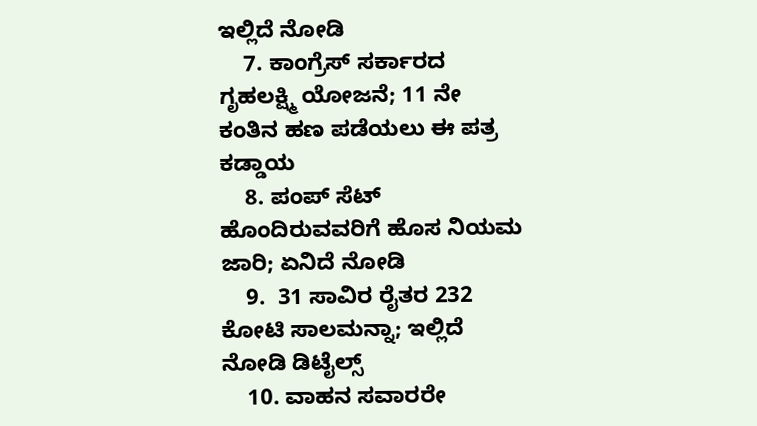ಇಲ್ಲಿದೆ ನೋಡಿ
    7. ಕಾಂಗ್ರೆಸ್ ಸರ್ಕಾರದ ಗೃಹಲಕ್ಷ್ಮಿ ಯೋಜನೆ; 11 ನೇ ಕಂತಿನ ಹಣ ಪಡೆಯಲು ಈ ಪತ್ರ ಕಡ್ಡಾಯ
    8. ಪಂಪ್ ಸೆಟ್ ಹೊಂದಿರುವವರಿಗೆ ಹೊಸ ನಿಯಮ ಜಾರಿ; ಏನಿದೆ ನೋಡಿ
    9.  31 ಸಾವಿರ ರೈತರ 232 ಕೋಟಿ ಸಾಲಮನ್ನಾ; ಇಲ್ಲಿದೆ ನೋಡಿ ಡಿಟೈಲ್ಸ್
    10. ವಾಹನ ಸವಾರರೇ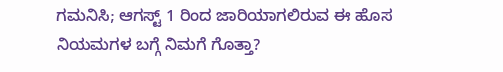ಗಮನಿಸಿ; ಆಗಸ್ಟ್‌ 1 ರಿಂದ ಜಾರಿಯಾಗಲಿರುವ ಈ ಹೊಸ ನಿಯಮಗಳ ಬಗ್ಗೆ ನಿಮಗೆ ಗೊತ್ತಾ?